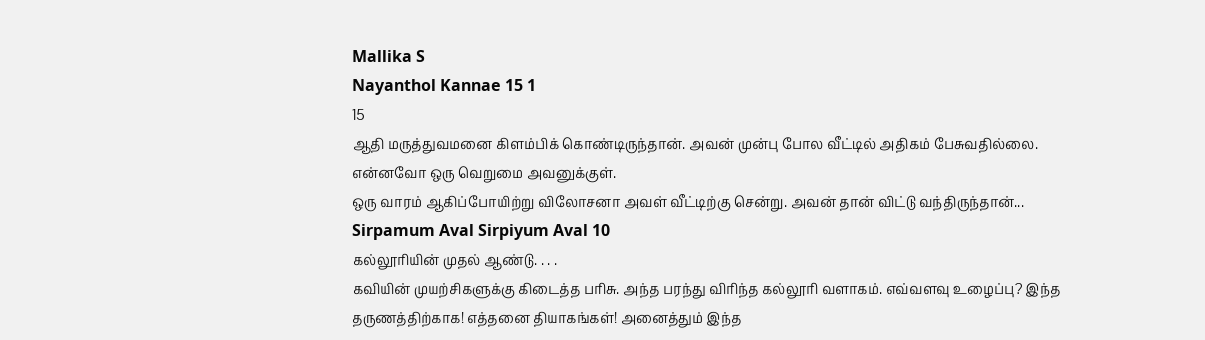Mallika S
Nayanthol Kannae 15 1
15
ஆதி மருத்துவமனை கிளம்பிக் கொண்டிருந்தான். அவன் முன்பு போல வீட்டில் அதிகம் பேசுவதில்லை. என்னவோ ஒரு வெறுமை அவனுக்குள்.
ஒரு வாரம் ஆகிப்போயிற்று விலோசனா அவள் வீட்டிற்கு சென்று. அவன் தான் விட்டு வந்திருந்தான்...
Sirpamum Aval Sirpiyum Aval 10
கல்லூரியின் முதல் ஆண்டு. . . .
கவியின் முயற்சிகளுக்கு கிடைத்த பரிசு. அந்த பரந்து விரிந்த கல்லூரி வளாகம். எவ்வளவு உழைப்பு? இந்த தருணத்திற்காக! எத்தனை தியாகங்கள்! அனைத்தும் இந்த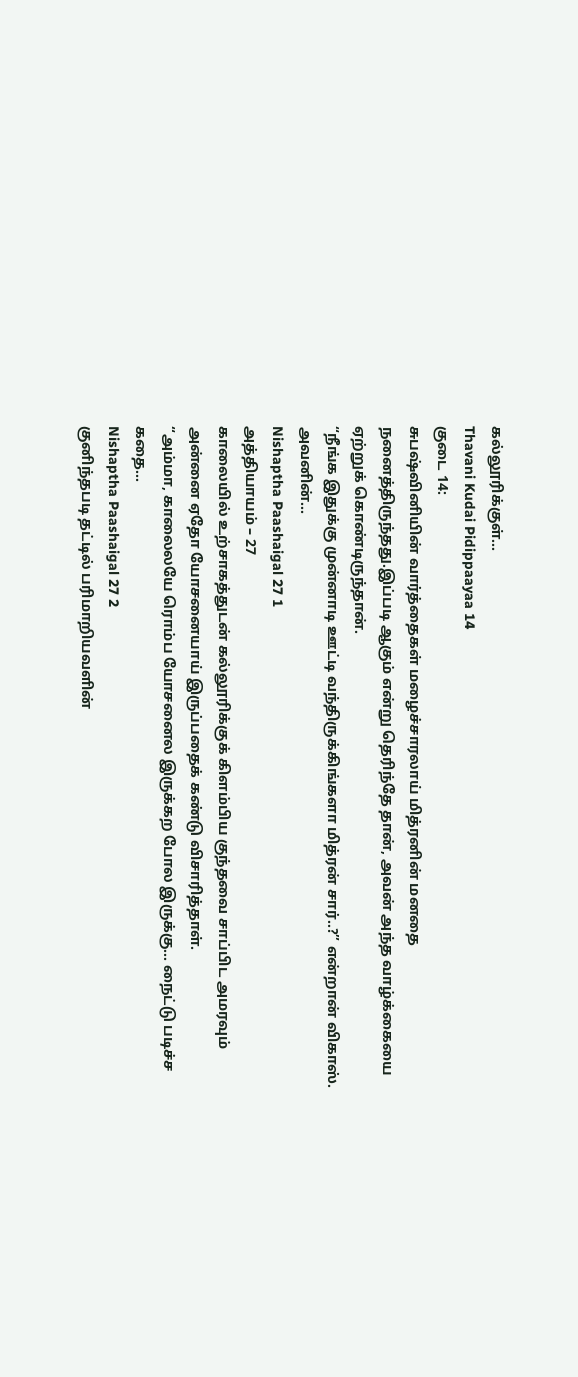கல்லூரிக்குள்...
Thavani Kudai Pidippaayaa 14
குடை 14:
சுபஷ்வினியின் வார்த்தைகள் மழைச்சாரலாய் மித்ரனின் மனதை நனைத்திருந்தது.இப்படி ஆகும் என்று தெரிந்தே தான், அவன் அந்த வாழ்க்கையை ஏற்றுக் கொண்டிருந்தான்.
“நீங்க இதுக்கு முன்னாடி ஊட்டி வந்திருக்கிங்களா மித்ரன் சார்..?” என்றான் விகாஸ்.
அவனின்...
Nishaptha Paashaigal 27 1
அத்தியாயம் – 27
காலையில் உற்சாகத்துடன் கல்லூரிக்குக் கிளம்பிய குந்தவை சாப்பிட அமரவும் அன்னை ஏதோ யோசனையாய் இருப்பதைக் கண்டு விசாரித்தாள்.
“அம்மா, காலைலயே ரொம்ப யோசனைல இருக்கற போல இருக்கு... நைட்டு படிச்ச கதை...
Nishaptha Paashaigal 27 2
குனிந்தபடி தட்டில் பரிமாறியவளின்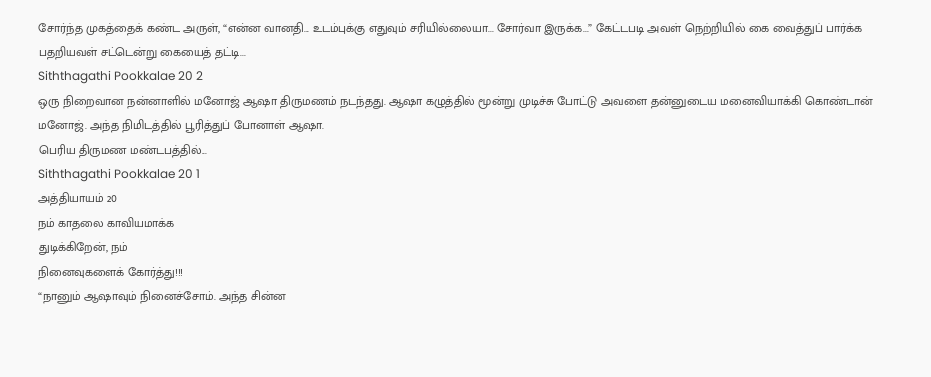சோர்ந்த முகத்தைக் கண்ட அருள், “என்ன வானதி... உடம்புக்கு எதுவும் சரியில்லையா... சோர்வா இருக்க...” கேட்டபடி அவள் நெற்றியில் கை வைத்துப் பார்க்க பதறியவள் சட்டென்று கையைத் தட்டி...
Siththagathi Pookkalae 20 2
ஒரு நிறைவான நன்னாளில் மனோஜ் ஆஷா திருமணம் நடந்தது. ஆஷா கழுத்தில் மூன்று முடிச்சு போட்டு அவளை தன்னுடைய மனைவியாக்கி கொண்டான் மனோஜ். அந்த நிமிடத்தில் பூரித்துப் போனாள் ஆஷா.
பெரிய திருமண மண்டபத்தில்...
Siththagathi Pookkalae 20 1
அத்தியாயம் 20
நம் காதலை காவியமாக்க
துடிக்கிறேன், நம்
நினைவுகளைக் கோர்த்து!!!
“நானும் ஆஷாவும் நினைச்சோம். அந்த சின்ன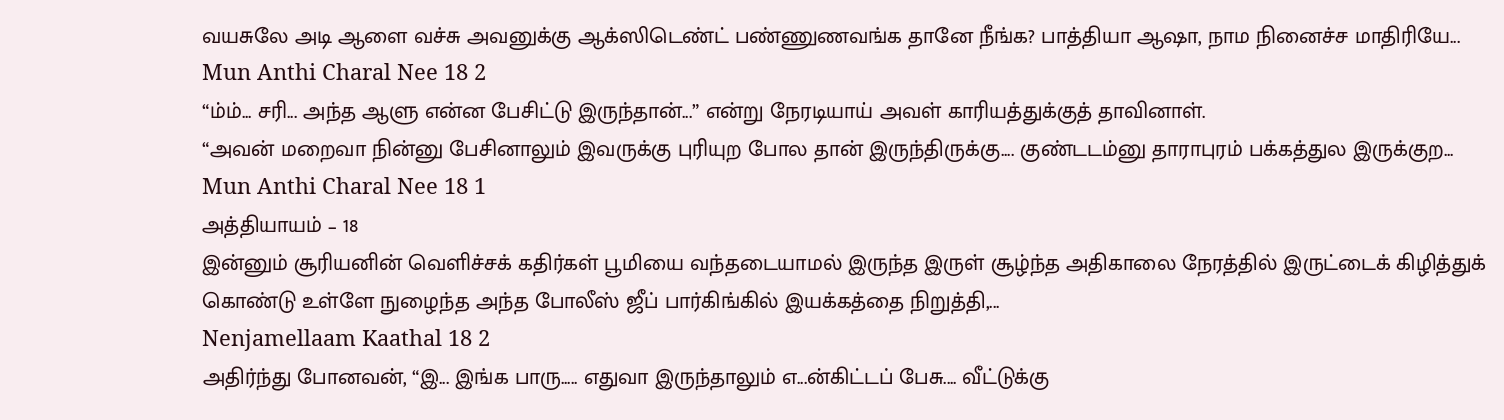வயசுலே அடி ஆளை வச்சு அவனுக்கு ஆக்ஸிடெண்ட் பண்ணுணவங்க தானே நீங்க? பாத்தியா ஆஷா, நாம நினைச்ச மாதிரியே...
Mun Anthi Charal Nee 18 2
“ம்ம்... சரி... அந்த ஆளு என்ன பேசிட்டு இருந்தான்...” என்று நேரடியாய் அவள் காரியத்துக்குத் தாவினாள்.
“அவன் மறைவா நின்னு பேசினாலும் இவருக்கு புரியுற போல தான் இருந்திருக்கு.... குண்டடம்னு தாராபுரம் பக்கத்துல இருக்குற...
Mun Anthi Charal Nee 18 1
அத்தியாயம் – 18
இன்னும் சூரியனின் வெளிச்சக் கதிர்கள் பூமியை வந்தடையாமல் இருந்த இருள் சூழ்ந்த அதிகாலை நேரத்தில் இருட்டைக் கிழித்துக் கொண்டு உள்ளே நுழைந்த அந்த போலீஸ் ஜீப் பார்கிங்கில் இயக்கத்தை நிறுத்தி,...
Nenjamellaam Kaathal 18 2
அதிர்ந்து போனவன், “இ... இங்க பாரு..... எதுவா இருந்தாலும் எ...ன்கிட்டப் பேசு.... வீட்டுக்கு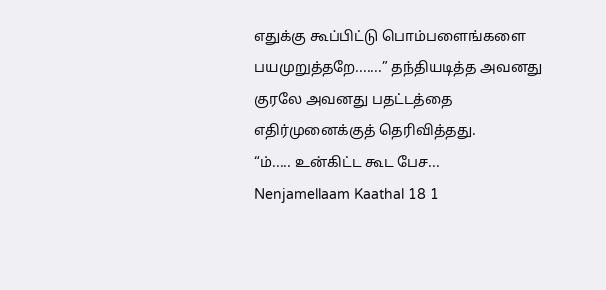எதுக்கு கூப்பிட்டு பொம்பளைங்களை பயமுறுத்தறே.......” தந்தியடித்த அவனது குரலே அவனது பதட்டத்தை எதிர்முனைக்குத் தெரிவித்தது.
“ம்..... உன்கிட்ட கூட பேச...
Nenjamellaam Kaathal 18 1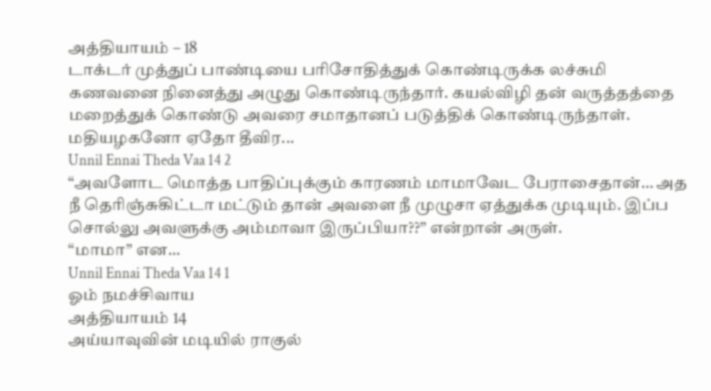அத்தியாயம் – 18
டாக்டர் முத்துப் பாண்டியை பரிசோதித்துக் கொண்டிருக்க லச்சுமி கணவனை நினைத்து அழுது கொண்டிருந்தார். கயல்விழி தன் வருத்தத்தை மறைத்துக் கொண்டு அவரை சமாதானப் படுத்திக் கொண்டிருந்தாள். மதியழகனோ ஏதோ தீவிர...
Unnil Ennai Theda Vaa 14 2
“அவளோட மொத்த பாதிப்புக்கும் காரணம் மாமாவேட பேராசைதான்… அத நீ தெரிஞ்சுகிட்டா மட்டும் தான் அவளை நீ முழுசா ஏத்துக்க முடியும். இப்ப சொல்லு அவளுக்கு அம்மாவா இருப்பியா??” என்றான் அருள்.
“மாமா” என...
Unnil Ennai Theda Vaa 14 1
ஓம் நமச்சிவாய
அத்தியாயம் 14
அய்யாவுவின் மடியில் ராகுல்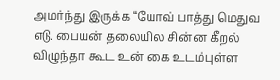அமர்ந்து இருக்க “யோவ் பாத்து மெதுவ எடு. பையன் தலையில சின்ன கீறல் விழுந்தா கூட உன் கை உடம்புள்ள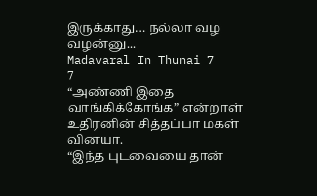இருக்காது… நல்லா வழ வழன்னு...
Madavaral In Thunai 7
7
“அண்ணி இதை வாங்கிக்கோங்க” என்றாள் உதிரனின் சித்தப்பா மகள் வினயா.
“இந்த புடவையை தான்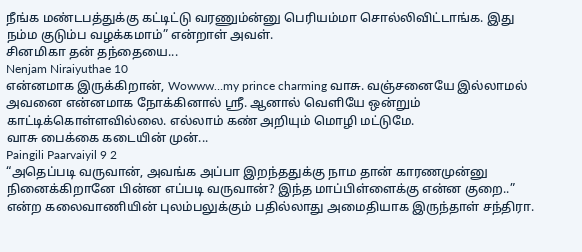நீங்க மண்டபத்துக்கு கட்டிட்டு வரணும்ன்னு பெரியம்மா சொல்லிவிட்டாங்க. இது நம்ம குடும்ப வழக்கமாம்” என்றாள் அவள்.
சினமிகா தன் தந்தையை...
Nenjam Niraiyuthae 10
என்னமாக இருக்கிறான், Wowww…my prince charming வாசு. வஞ்சனையே இல்லாமல் அவனை என்னமாக நோக்கினால் ஸ்ரீ. ஆனால் வெளியே ஒன்றும் காட்டிக்கொள்ளவில்லை. எல்லாம் கண் அறியும் மொழி மட்டுமே.
வாசு பைக்கை கடையின் முன்...
Paingili Paarvaiyil 9 2
“அதெப்படி வருவான், அவங்க அப்பா இறந்ததுக்கு நாம தான் காரணமுன்னு நினைக்கிறானே பின்ன எப்படி வருவான்? இந்த மாப்பிள்ளைக்கு என்ன குறை..” என்ற கலைவாணியின் புலம்பலுக்கும் பதில்லாது அமைதியாக இருந்தாள் சந்திரா.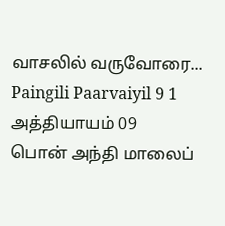வாசலில் வருவோரை...
Paingili Paarvaiyil 9 1
அத்தியாயம் 09
பொன் அந்தி மாலைப்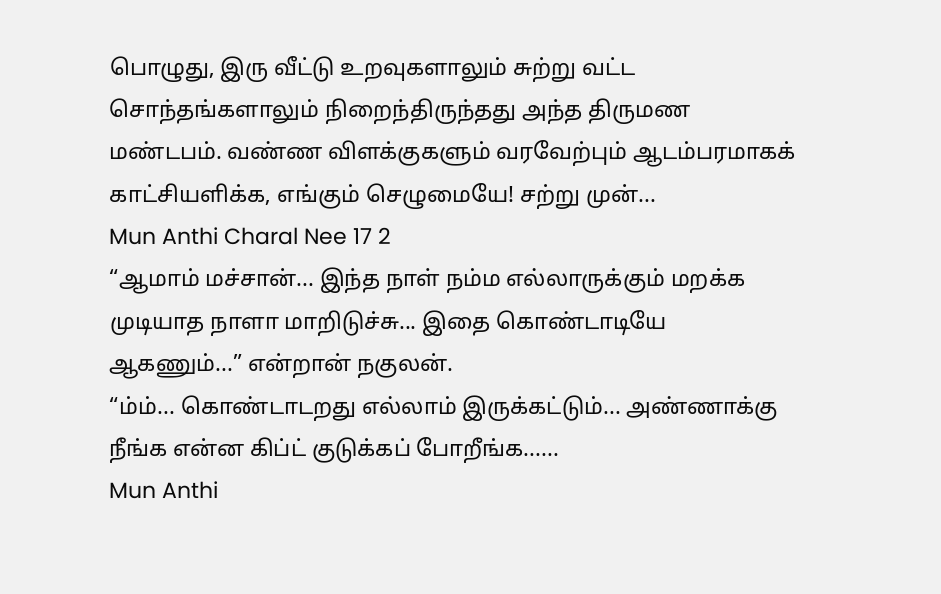பொழுது, இரு வீட்டு உறவுகளாலும் சுற்று வட்ட சொந்தங்களாலும் நிறைந்திருந்தது அந்த திருமண மண்டபம். வண்ண விளக்குகளும் வரவேற்பும் ஆடம்பரமாகக் காட்சியளிக்க, எங்கும் செழுமையே! சற்று முன்...
Mun Anthi Charal Nee 17 2
“ஆமாம் மச்சான்... இந்த நாள் நம்ம எல்லாருக்கும் மறக்க முடியாத நாளா மாறிடுச்சு... இதை கொண்டாடியே ஆகணும்...” என்றான் நகுலன்.
“ம்ம்... கொண்டாடறது எல்லாம் இருக்கட்டும்... அண்ணாக்கு நீங்க என்ன கிப்ட் குடுக்கப் போறீங்க......
Mun Anthi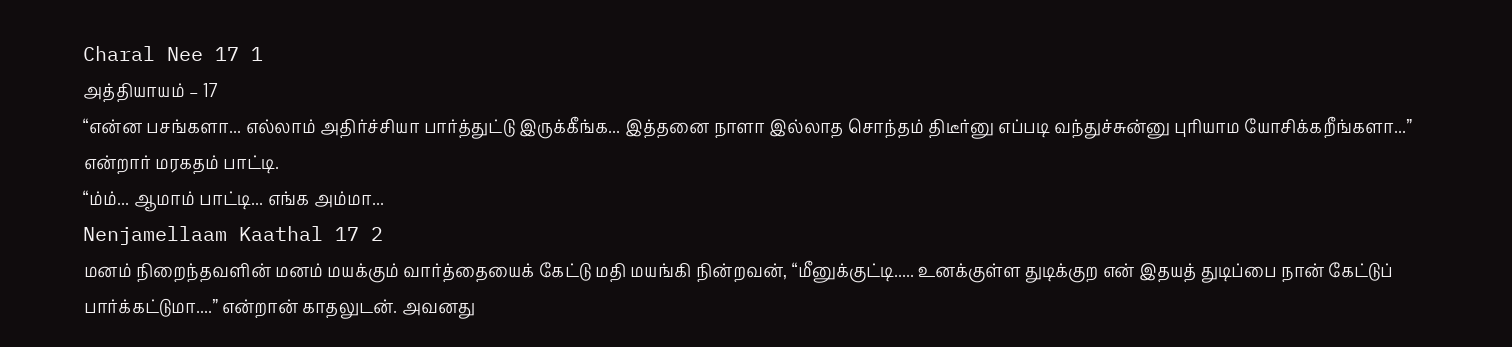Charal Nee 17 1
அத்தியாயம் – 17
“என்ன பசங்களா... எல்லாம் அதிர்ச்சியா பார்த்துட்டு இருக்கீங்க... இத்தனை நாளா இல்லாத சொந்தம் திடீர்னு எப்படி வந்துச்சுன்னு புரியாம யோசிக்கறீங்களா...” என்றார் மரகதம் பாட்டி.
“ம்ம்... ஆமாம் பாட்டி... எங்க அம்மா...
Nenjamellaam Kaathal 17 2
மனம் நிறைந்தவளின் மனம் மயக்கும் வார்த்தையைக் கேட்டு மதி மயங்கி நின்றவன், “மீனுக்குட்டி..... உனக்குள்ள துடிக்குற என் இதயத் துடிப்பை நான் கேட்டுப் பார்க்கட்டுமா....” என்றான் காதலுடன். அவனது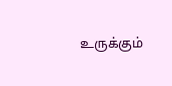உருக்கும்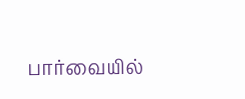பார்வையில்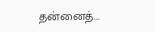தன்னைத்...